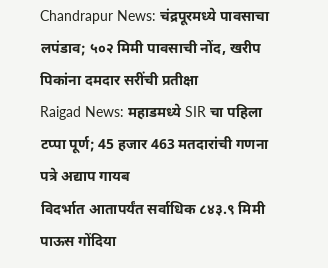Chandrapur News: चंद्रपूरमध्ये पावसाचा लपंडाव; ५०२ मिमी पावसाची नोंद, खरीप पिकांना दमदार सरींची प्रतीक्षा
Raigad News: महाडमध्ये SIR चा पहिला टप्पा पूर्ण; 45 हजार 463 मतदारांची गणना पत्रे अद्याप गायब
विदर्भात आतापर्यंत सर्वाधिक ८४३.९ मिमी पाऊस गोंदिया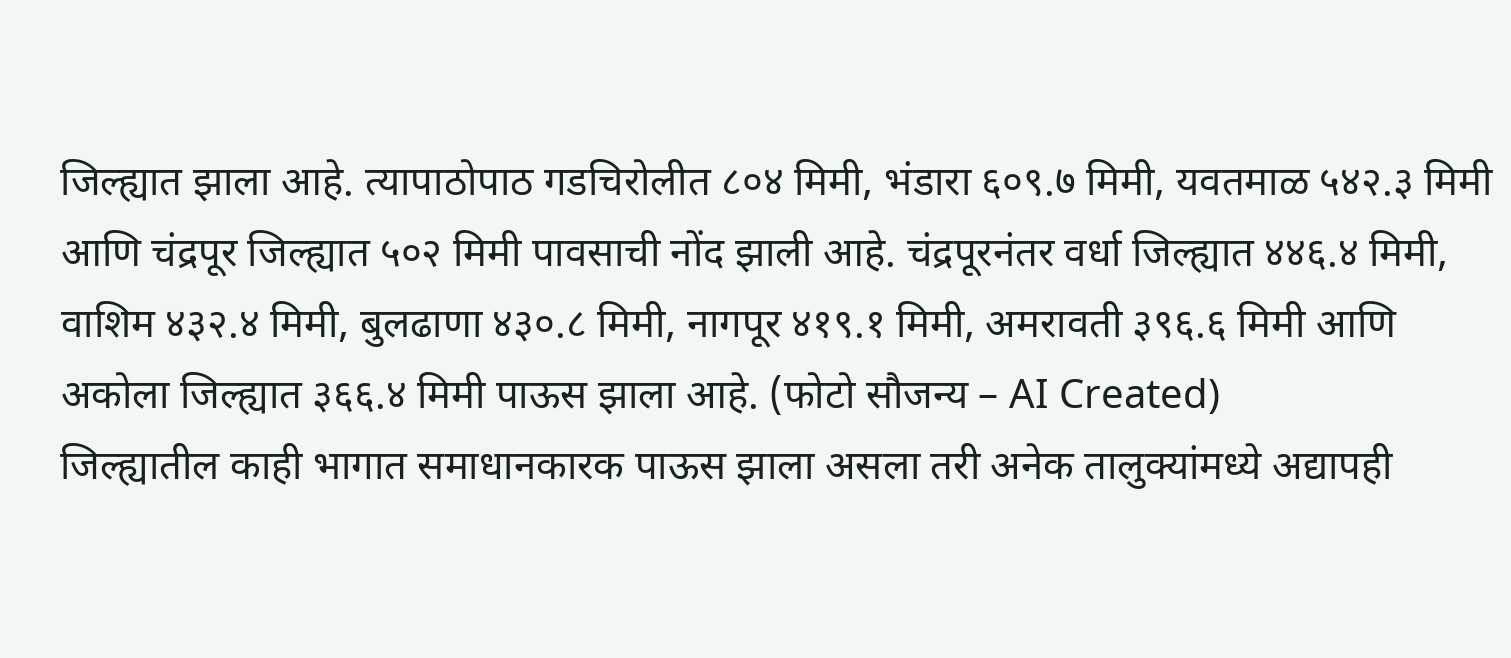जिल्ह्यात झाला आहे. त्यापाठोपाठ गडचिरोलीत ८०४ मिमी, भंडारा ६०९.७ मिमी, यवतमाळ ५४२.३ मिमी आणि चंद्रपूर जिल्ह्यात ५०२ मिमी पावसाची नोंद झाली आहे. चंद्रपूरनंतर वर्धा जिल्ह्यात ४४६.४ मिमी, वाशिम ४३२.४ मिमी, बुलढाणा ४३०.८ मिमी, नागपूर ४१९.१ मिमी, अमरावती ३९६.६ मिमी आणि अकोला जिल्ह्यात ३६६.४ मिमी पाऊस झाला आहे. (फोटो सौजन्य – AI Created)
जिल्ह्यातील काही भागात समाधानकारक पाऊस झाला असला तरी अनेक तालुक्यांमध्ये अद्यापही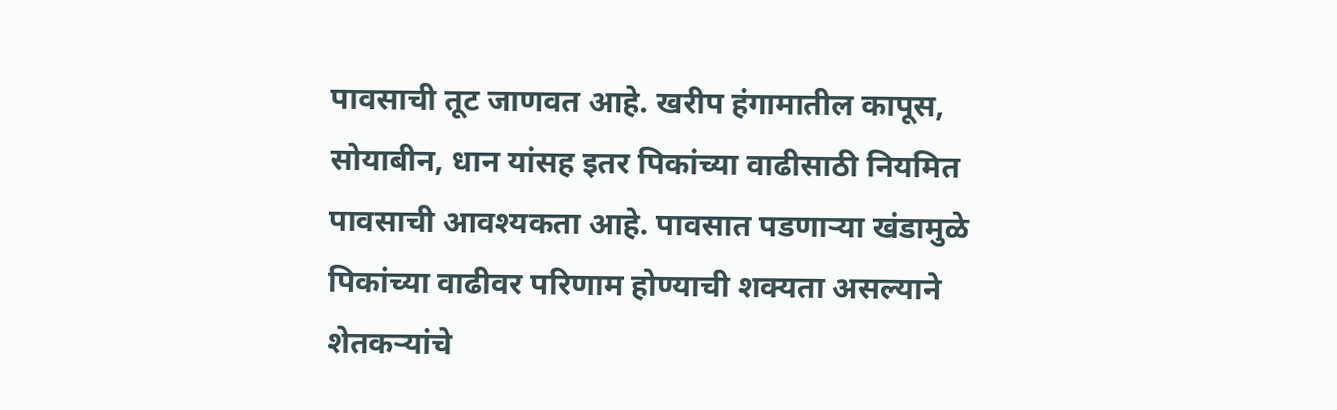पावसाची तूट जाणवत आहे. खरीप हंगामातील कापूस, सोयाबीन, धान यांसह इतर पिकांच्या वाढीसाठी नियमित पावसाची आवश्यकता आहे. पावसात पडणाऱ्या खंडामुळे पिकांच्या वाढीवर परिणाम होण्याची शक्यता असल्याने शेतकऱ्यांचे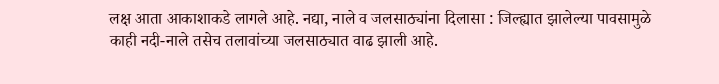लक्ष आता आकाशाकडे लागले आहे. नद्या, नाले व जलसाठ्यांना दिलासा : जिल्ह्यात झालेल्या पावसामुळे काही नदी-नाले तसेच तलावांच्या जलसाठ्यात वाढ झाली आहे.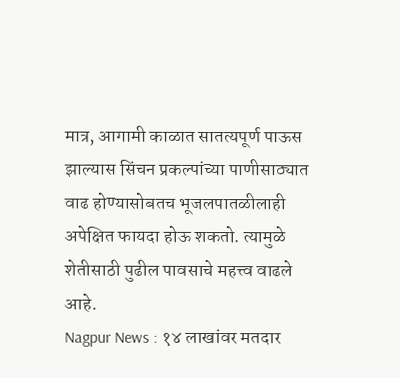मात्र, आगामी काळात सातत्यपूर्ण पाऊस झाल्यास सिंचन प्रकल्पांच्या पाणीसाठ्यात वाढ होण्यासोबतच भूजलपातळीलाही अपेक्षित फायदा होऊ शकतो. त्यामुळे शेतीसाठी पुढील पावसाचे महत्त्व वाढले आहे.
Nagpur News : १४ लाखांवर मतदार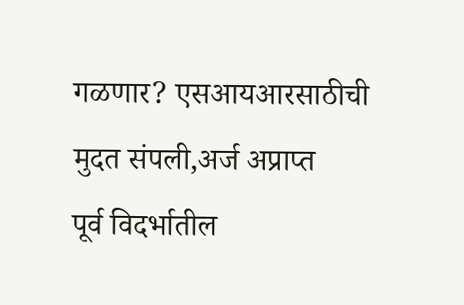गळणार? एसआयआरसाठीची मुदत संपली,अर्ज अप्राप्त
पूर्व विदर्भातील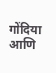गोंदिया आणि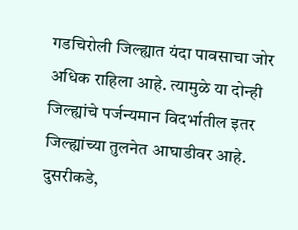गडचिरोली जिल्ह्यात यंदा पावसाचा जोर अधिक राहिला आहे. त्यामुळे या दोन्ही जिल्ह्यांचे पर्जन्यमान विदर्भातील इतर जिल्ह्यांच्या तुलनेत आघाडीवर आहे. दुसरीकडे,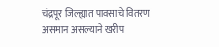चंद्रपूर जिल्ह्यात पावसाचे वितरण असमान असल्याने खरीप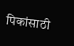पिकांसाठी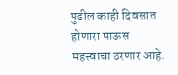पुढील काही दिवसात होणारा पाऊस महत्त्वाचा ठरणार आहे.